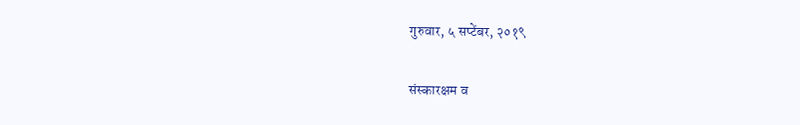गुरुवार, ५ सप्टेंबर, २०१९

संस्कारक्षम व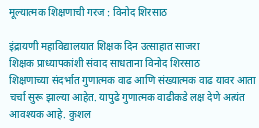मूल्यात्मक शिक्षणाची गरज : विनोद शिरसाठ

इंद्रायणी महाविद्यालयात शिक्षक दिन उत्साहात साजरा
शिक्षक प्राध्यापकांशी संवाद साधताना विनोद शिरसाठ
शिक्षणाच्या संदर्भात गुणात्मक वाढ आणि संख्यात्मक वाढ यावर आता चर्चा सुरू झाल्या आहेत. यापुढे गुणात्मक वाढीकडे लक्ष देणे अत्यंत आवश्यक आहे. कुशल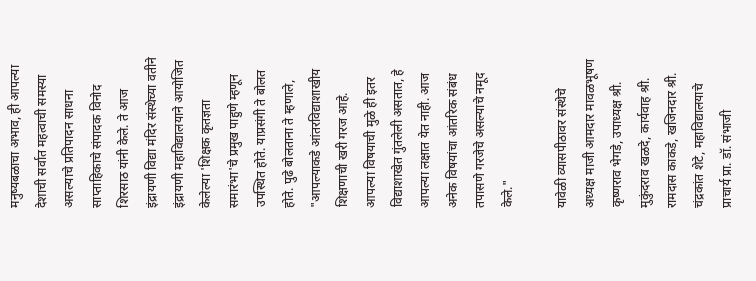मनुष्यबळाचा अभाव, ही आपल्या देशाची सर्वात महत्वाची समस्या असल्याचे प्रतिपादन साधना साप्ताहिकाचे संपादक विनोद शिरसाठ यांनी केले. ते आज इंद्रायणी विद्या मंदिर संस्थेच्या वतीने इंद्रायणी महाविद्यालयाने आयोजित केलेल्या 'शिक्षक कृतज्ञता समारंभा'चे प्रमुख पाहुणे म्हणून उपस्थित होते. याप्रसंगी ते बोलत होते. पुढे बोलताना ते म्हणाले, "आपल्याकडे आंतरविद्याशाखीय शिक्षणाची खरी गरज आहे. आपल्या विषयाची मुळे ही इतर विद्याशाखेत गुंतलेली असतात, हे आपल्या लक्षात येत नाही. आज अनेक विषयांचा आंतरिक संबंध तपासणे गरजेचे असल्याचे नमूद केले."

यावेळी व्यासपीठावर संस्थेचे अध्यक्ष माजी आमदार मावळभूषण कृष्णराव भेगडे, उपाध्यक्ष श्री. मुकुंदराव खळदे, कार्यवाह श्री. रामदास काकडे, खजिनदार श्री. चंद्रकांत शेटे, महाविद्यालयाचे प्राचार्य प्रा. डॉ. संभाजी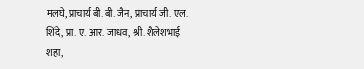मलघे, प्राचार्य बी. बी. जैन, प्राचार्य जी. एल. शिंदे, प्रा. ए. आर. जाधव, श्री. शैलेशभाई शहा,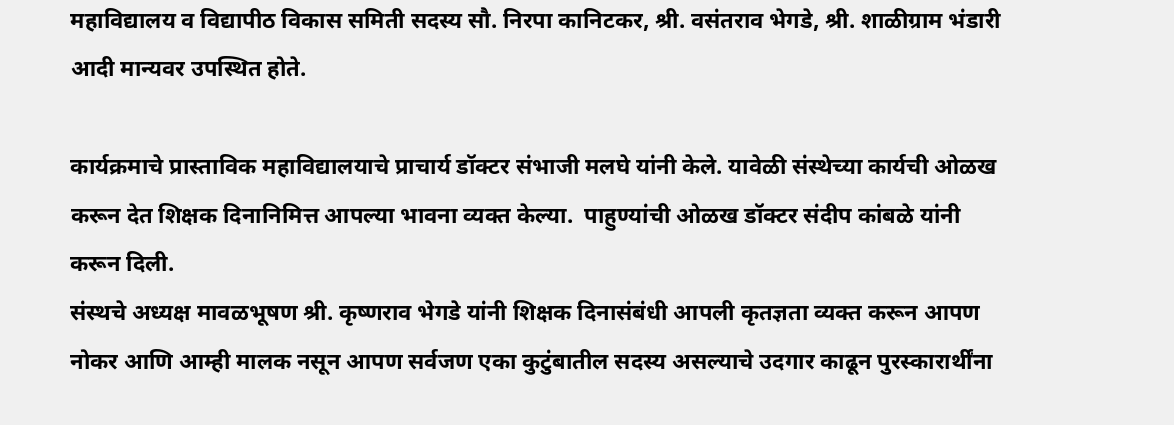महाविद्यालय व विद्यापीठ विकास समिती सदस्य सौ. निरपा कानिटकर, श्री. वसंतराव भेगडे, श्री. शाळीग्राम भंडारी आदी मान्यवर उपस्थित होते.

कार्यक्रमाचे प्रास्ताविक महाविद्यालयाचे प्राचार्य डॉक्टर संभाजी मलघे यांनी केले. यावेळी संस्थेच्या कार्यची ओळख करून देत शिक्षक दिनानिमित्त आपल्या भावना व्यक्त केल्या.  पाहुण्यांची ओळख डॉक्टर संदीप कांबळे यांनी करून दिली.
संस्थचे अध्यक्ष मावळभूषण श्री. कृष्णराव भेगडे यांनी शिक्षक दिनासंबंधी आपली कृतज्ञता व्यक्त करून आपण नोकर आणि आम्ही मालक नसून आपण सर्वजण एका कुटुंबातील सदस्य असल्याचे उदगार काढून पुरस्कारार्थींना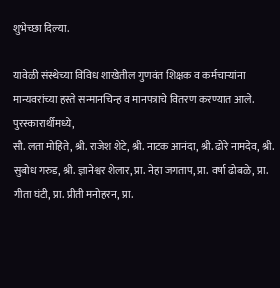शुभेच्छा दिल्या.

यावेळी संस्थेच्या विविध शाखेतील गुणवंत शिक्षक व कर्मचाऱ्यांना मान्यवरांच्या हस्ते सन्मानचिन्ह व मानपत्राचे वितरण करण्यात आले.
पुरस्कारार्थीमध्ये,
सौ. लता मोहिते, श्री. राजेश शेटे, श्री. नाटक आनंदा, श्री. ढोरे नामदेव, श्री. सुबोध गरुड, श्री. ज्ञानेश्वर शेलार, प्रा. नेहा जगताप, प्रा. वर्षा ढोबळे, प्रा. गीता घंटी, प्रा. प्रीती मनोहरन, प्रा.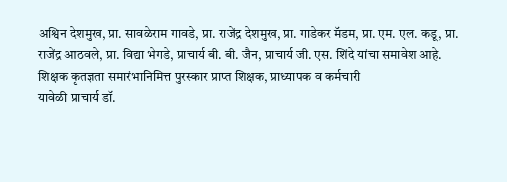अश्विन देशमुख, प्रा. सावळेराम गावडे, प्रा. राजेंद्र देशमुख, प्रा. गाडेकर मॅडम, प्रा. एम. एल. कडू, प्रा. राजेंद्र आठवले, प्रा. विद्या भेगडे, प्राचार्य बी. बी. जैन, प्राचार्य जी. एस. शिंदे यांचा समावेश आहे.
शिक्षक कृतज्ञता समारंभानिमित्त पुरस्कार प्राप्त शिक्षक, प्राध्यापक व कर्मचारी
यावेळी प्राचार्य डॉ.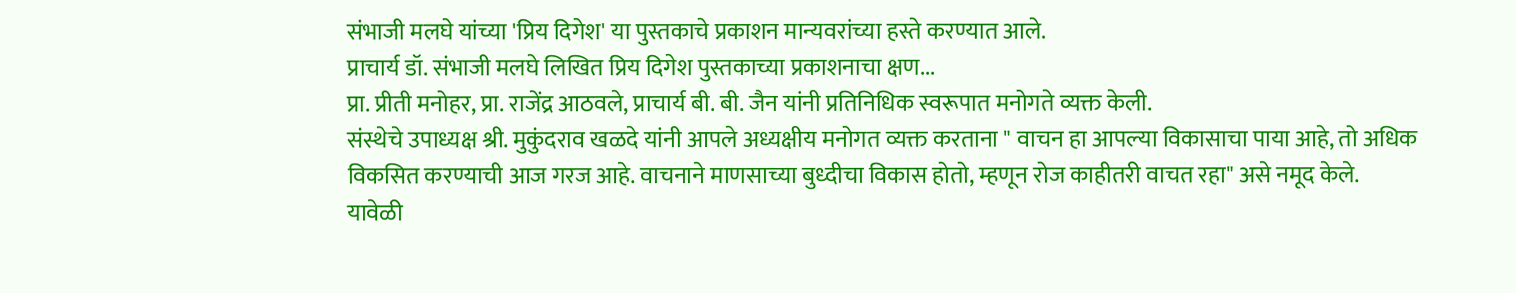संभाजी मलघे यांच्या 'प्रिय दिगेश' या पुस्तकाचे प्रकाशन मान्यवरांच्या हस्ते करण्यात आले.
प्राचार्य डॉ. संभाजी मलघे लिखित प्रिय दिगेश पुस्तकाच्या प्रकाशनाचा क्षण...
प्रा. प्रीती मनोहर, प्रा. राजेंद्र आठवले, प्राचार्य बी. बी. जैन यांनी प्रतिनिधिक स्वरूपात मनोगते व्यक्त केली.
संस्थेचे उपाध्यक्ष श्री. मुकुंदराव खळदे यांनी आपले अध्यक्षीय मनोगत व्यक्त करताना " वाचन हा आपल्या विकासाचा पाया आहे, तो अधिक विकसित करण्याची आज गरज आहे. वाचनाने माणसाच्या बुध्दीचा विकास होतो, म्हणून रोज काहीतरी वाचत रहा" असे नमूद केले.
यावेळी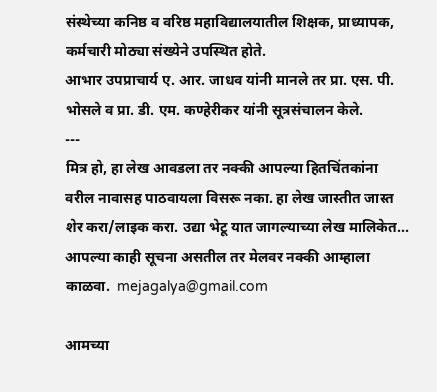संस्थेच्या कनिष्ठ व वरिष्ठ महाविद्यालयातील शिक्षक, प्राध्यापक, कर्मचारी मोठ्या संख्येने उपस्थित होते.
आभार उपप्राचार्य ए. आर. जाधव यांनी मानले तर प्रा. एस. पी. भोसले व प्रा. डी. एम. कण्हेरीकर यांनी सूत्रसंचालन केले.
---
मित्र हो, हा लेख आवडला तर नक्की आपल्या हितचिंतकांना वरील नावासह पाठवायला विसरू नका. हा लेख जास्तीत जास्त शेर करा/लाइक करा. उद्या भेटू यात जागल्याच्या लेख मालिकेत...
आपल्या काही सूचना असतील तर मेलवर नक्की आम्हाला काळवा.  mejagalya@gmail.com

आमच्या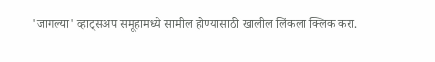'जागल्या' व्हाट्सअप समूहामध्ये सामील होण्यासाठी खालील लिंकला क्लिक करा.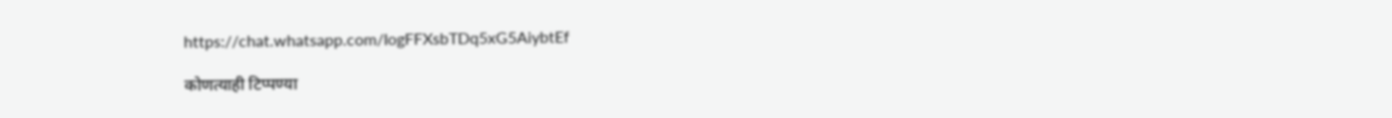https://chat.whatsapp.com/IogFFXsbTDq5xG5AiybtEf

कोणत्याही टिप्पण्‍या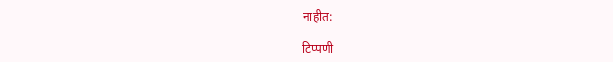नाहीत:

टिप्पणी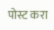पोस्ट करा